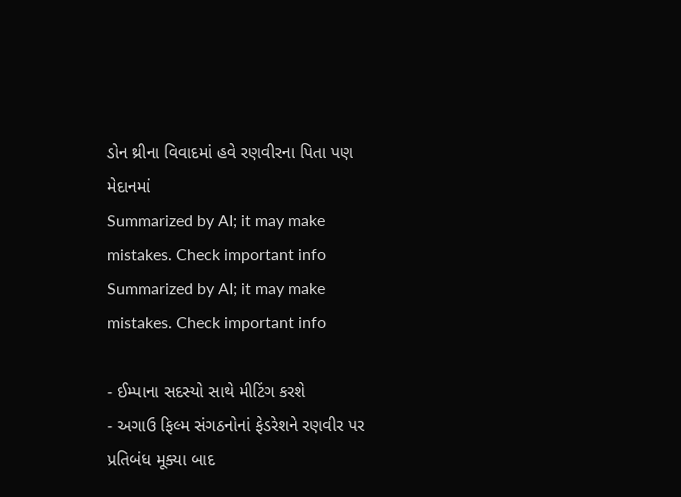ડોન થ્રીના વિવાદમાં હવે રણવીરના પિતા પણ મેદાનમાં
Summarized by AI; it may make mistakes. Check important info
Summarized by AI; it may make mistakes. Check important info

- ઈમ્પાના સદસ્યો સાથે મીટિંગ કરશે
- અગાઉ ફિલ્મ સંગઠનોનાં ફેડરેશને રણવીર પર પ્રતિબંધ મૂક્યા બાદ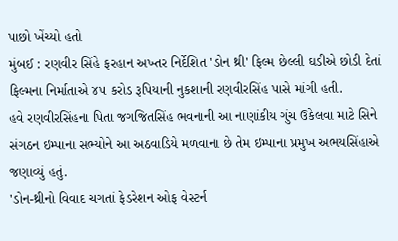પાછો ખેંચ્યો હતો
મુંબઈ : રણવીર સિંહે ફરહાન અખ્તર નિર્દેશિત 'ડોન થ્રી' ફિલ્મ છેલ્લી ઘડીએ છોડી દેતાં ફિલ્મના નિર્માતાએ ૪૫ કરોડ રૂપિયાની નુકશાની રણવીરસિંહ પાસે માંગી હતી.
હવે રણવીરસિંહના પિતા જગજિતસિંહ ભવનાની આ નાણાંકીય ગુંચ ઉકેલવા માટે સિને સંગઠન ઇમ્પાના સભ્યોને આ અઠવાડિયે મળવાના છે તેમ ઇમ્પાના પ્રમુખ અભયસિંહાએ જણાવ્યું હતું.
'ડોન-થ્રીનો વિવાદ ચગતાં ફેડરેશન ઓફ વેસ્ટર્ન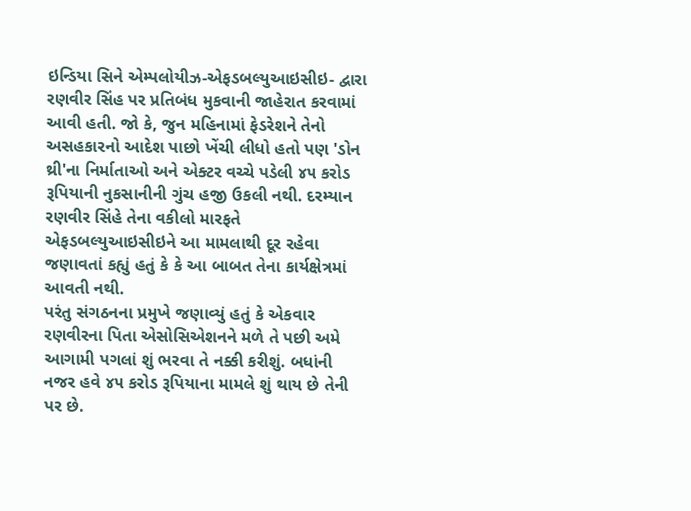ઇન્ડિયા સિને એમ્પલોયીઝ-એફડબલ્યુઆઇસીઇ- દ્વારા રણવીર સિંહ પર પ્રતિબંધ મુકવાની જાહેરાત કરવામાં આવી હતી. જો કે, જુન મહિનામાં ફેડરેશને તેનો અસહકારનો આદેશ પાછો ખેંચી લીધો હતો પણ 'ડોન થ્રી'ના નિર્માતાઓ અને એક્ટર વચ્ચે પડેલી ૪૫ કરોડ રૂપિયાની નુકસાનીની ગુંચ હજી ઉકલી નથી. દરમ્યાન રણવીર સિંહે તેના વકીલો મારફતે એફડબલ્યુઆઇસીઇને આ મામલાથી દૂર રહેવા જણાવતાં કહ્યું હતું કે કે આ બાબત તેના કાર્યક્ષેત્રમાં આવતી નથી.
પરંતુ સંગઠનના પ્રમુખે જણાવ્યું હતું કે એકવાર રણવીરના પિતા એસોસિએશનને મળે તે પછી અમે આગામી પગલાં શું ભરવા તે નક્કી કરીશું. બધાંની નજર હવે ૪૫ કરોડ રૂપિયાના મામલે શું થાય છે તેની પર છે.